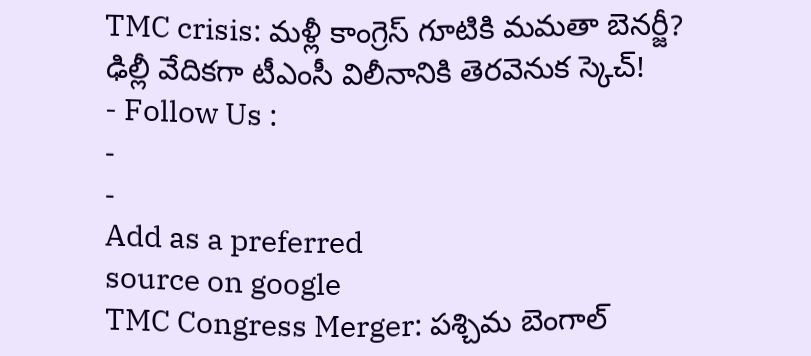TMC crisis: మళ్లీ కాంగ్రెస్ గూటికి మమతా బెనర్జీ? ఢిల్లీ వేదికగా టీఎంసీ విలీనానికి తెరవెనుక స్కెచ్!
- Follow Us :
-
-
Add as a preferred
source on google
TMC Congress Merger: పశ్చిమ బెంగాల్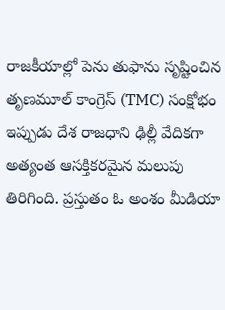రాజకీయాల్లో పెను తుఫాను సృష్టించిన తృణమూల్ కాంగ్రెస్ (TMC) సంక్షోభం ఇప్పుడు దేశ రాజధాని ఢిల్లీ వేదికగా అత్యంత ఆసక్తికరమైన మలుపు తిరిగింది. ప్రస్తుతం ఓ అంశం మీడియా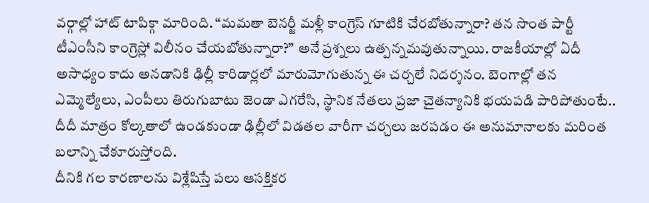వర్గాల్లో హాట్ టాపిక్గా మారింది. “మమతా బెనర్జీ మళ్లీ కాంగ్రెస్ గూటికి చేరబోతున్నారా? తన సొంత పార్టీ టీఎంసీని కాంగ్రెస్లో విలీనం చేయబోతున్నారా?” అనే ప్రశ్నలు ఉత్పన్నమవుతున్నాయి. రాజకీయాల్లో ఏదీ అసాధ్యం కాదు అనడానికి ఢిల్లీ కారిడార్లలో మారుమోగుతున్న ఈ చర్చలే నిదర్శనం. బెంగాల్లో తన ఎమ్మెల్యేలు, ఎంపీలు తిరుగుబాటు జెండా ఎగరేసి, స్థానిక నేతలు ప్రజా చైతన్యానికి భయపడి పారిపోతుంటే.. దీదీ మాత్రం కోల్కతాలో ఉండకుండా ఢిల్లీలో విడతల వారీగా చర్చలు జరపడం ఈ అనుమానాలకు మరింత బలాన్ని చేకూరుస్తోంది.
దీనికి గల కారణాలను విశ్లేషిస్తే పలు ఆసక్తికర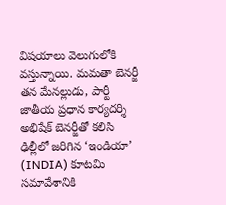విషయాలు వెలుగులోకి వస్తున్నాయి. మమతా బెనర్జీ తన మేనల్లుడు, పార్టీ జాతీయ ప్రధాన కార్యదర్శి అభిషేక్ బెనర్జీతో కలిసి ఢిల్లీలో జరిగిన ‘ఇండియా’ (INDIA) కూటమి సమావేశానికి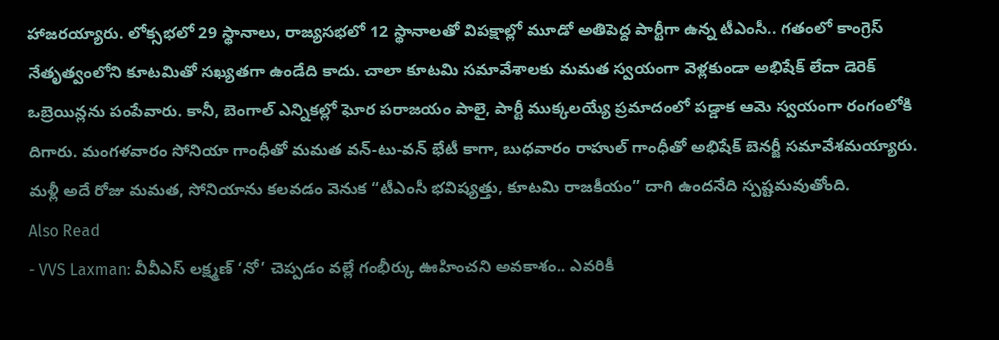హాజరయ్యారు. లోక్సభలో 29 స్థానాలు, రాజ్యసభలో 12 స్థానాలతో విపక్షాల్లో మూడో అతిపెద్ద పార్టీగా ఉన్న టీఎంసీ.. గతంలో కాంగ్రెస్ నేతృత్వంలోని కూటమితో సఖ్యతగా ఉండేది కాదు. చాలా కూటమి సమావేశాలకు మమత స్వయంగా వెళ్లకుండా అభిషేక్ లేదా డెరెక్ ఒబ్రెయిన్లను పంపేవారు. కానీ, బెంగాల్ ఎన్నికల్లో ఘోర పరాజయం పాలై, పార్టీ ముక్కలయ్యే ప్రమాదంలో పడ్డాక ఆమె స్వయంగా రంగంలోకి దిగారు. మంగళవారం సోనియా గాంధీతో మమత వన్-టు-వన్ భేటీ కాగా, బుధవారం రాహుల్ గాంధీతో అభిషేక్ బెనర్జీ సమావేశమయ్యారు. మళ్లీ అదే రోజు మమత, సోనియాను కలవడం వెనుక “టీఎంసీ భవిష్యత్తు, కూటమి రాజకీయం” దాగి ఉందనేది స్పష్టమవుతోంది.
Also Read
- VVS Laxman: వీవీఎస్ లక్ష్మణ్ ‘నో’ చెప్పడం వల్లే గంభీర్కు ఊహించని అవకాశం.. ఎవరికీ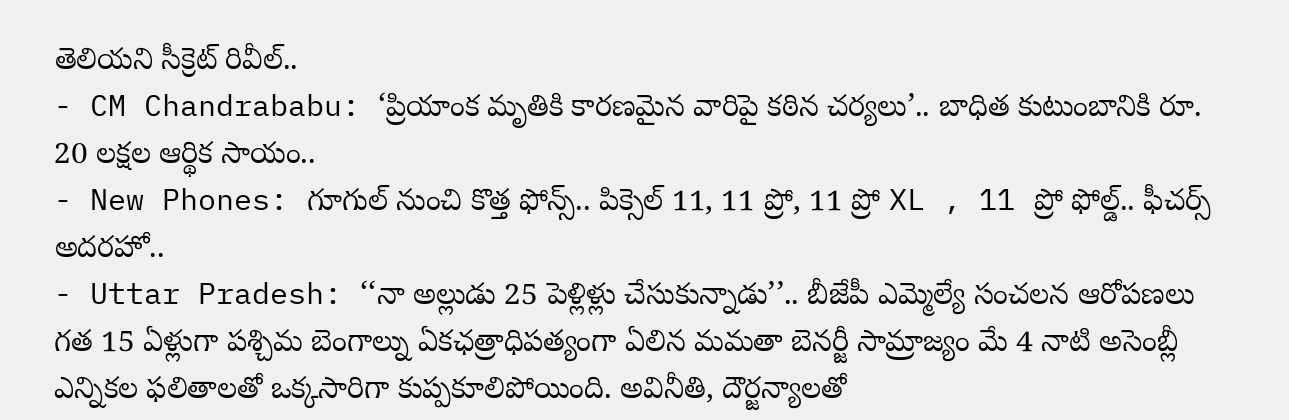తెలియని సీక్రెట్ రివీల్..
- CM Chandrababu: ‘ప్రియాంక మృతికి కారణమైన వారిపై కఠిన చర్యలు’.. బాధిత కుటుంబానికి రూ. 20 లక్షల ఆర్థిక సాయం..
- New Phones: గూగుల్ నుంచి కొత్త ఫోన్స్.. పిక్సెల్ 11, 11 ప్రో, 11 ప్రో XL , 11 ప్రో ఫోల్డ్.. ఫీచర్స్ అదరహో..
- Uttar Pradesh: ‘‘నా అల్లుడు 25 పెళ్లిళ్లు చేసుకున్నాడు’’.. బీజేపీ ఎమ్మెల్యే సంచలన ఆరోపణలు
గత 15 ఏళ్లుగా పశ్చిమ బెంగాల్ను ఏకఛత్రాధిపత్యంగా ఏలిన మమతా బెనర్జీ సామ్రాజ్యం మే 4 నాటి అసెంబ్లీ ఎన్నికల ఫలితాలతో ఒక్కసారిగా కుప్పకూలిపోయింది. అవినీతి, దౌర్జన్యాలతో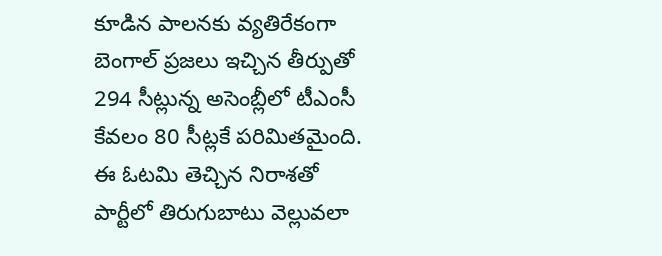కూడిన పాలనకు వ్యతిరేకంగా బెంగాల్ ప్రజలు ఇచ్చిన తీర్పుతో 294 సీట్లున్న అసెంబ్లీలో టీఎంసీ కేవలం 80 సీట్లకే పరిమితమైంది. ఈ ఓటమి తెచ్చిన నిరాశతో పార్టీలో తిరుగుబాటు వెల్లువలా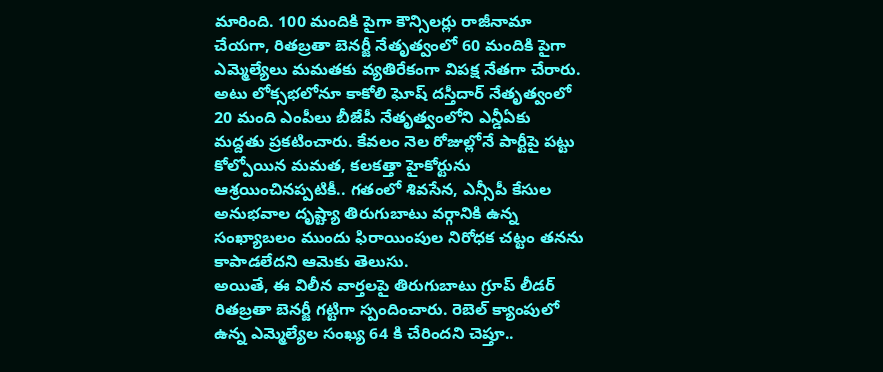మారింది. 100 మందికి పైగా కౌన్సిలర్లు రాజీనామా చేయగా, రితబ్రతా బెనర్జీ నేతృత్వంలో 60 మందికి పైగా ఎమ్మెల్యేలు మమతకు వ్యతిరేకంగా విపక్ష నేతగా చేరారు. అటు లోక్సభలోనూ కాకోలి ఘోష్ దస్తీదార్ నేతృత్వంలో 20 మంది ఎంపీలు బీజేపీ నేతృత్వంలోని ఎన్డీఏకు మద్దతు ప్రకటించారు. కేవలం నెల రోజుల్లోనే పార్టీపై పట్టు కోల్పోయిన మమత, కలకత్తా హైకోర్టును ఆశ్రయించినప్పటికీ.. గతంలో శివసేన, ఎన్సీపీ కేసుల అనుభవాల దృష్ట్యా తిరుగుబాటు వర్గానికి ఉన్న సంఖ్యాబలం ముందు ఫిరాయింపుల నిరోధక చట్టం తనను కాపాడలేదని ఆమెకు తెలుసు.
అయితే, ఈ విలీన వార్తలపై తిరుగుబాటు గ్రూప్ లీడర్ రితబ్రతా బెనర్జీ గట్టిగా స్పందించారు. రెబెల్ క్యాంపులో ఉన్న ఎమ్మెల్యేల సంఖ్య 64 కి చేరిందని చెప్తూ..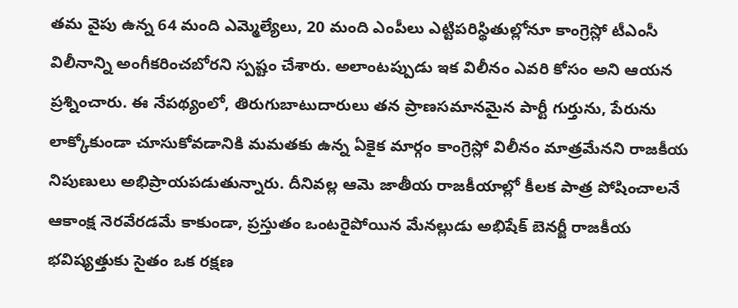తమ వైపు ఉన్న 64 మంది ఎమ్మెల్యేలు, 20 మంది ఎంపీలు ఎట్టిపరిస్థితుల్లోనూ కాంగ్రెస్లో టీఎంసీ విలీనాన్ని అంగీకరించబోరని స్పష్టం చేశారు. అలాంటప్పుడు ఇక విలీనం ఎవరి కోసం అని ఆయన ప్రశ్నించారు. ఈ నేపథ్యంలో, తిరుగుబాటుదారులు తన ప్రాణసమానమైన పార్టీ గుర్తును, పేరును లాక్కోకుండా చూసుకోవడానికి మమతకు ఉన్న ఏకైక మార్గం కాంగ్రెస్లో విలీనం మాత్రమేనని రాజకీయ నిపుణులు అభిప్రాయపడుతున్నారు. దీనివల్ల ఆమె జాతీయ రాజకీయాల్లో కీలక పాత్ర పోషించాలనే ఆకాంక్ష నెరవేరడమే కాకుండా, ప్రస్తుతం ఒంటరైపోయిన మేనల్లుడు అభిషేక్ బెనర్జీ రాజకీయ భవిష్యత్తుకు సైతం ఒక రక్షణ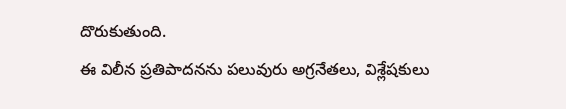దొరుకుతుంది.
ఈ విలీన ప్రతిపాదనను పలువురు అగ్రనేతలు, విశ్లేషకులు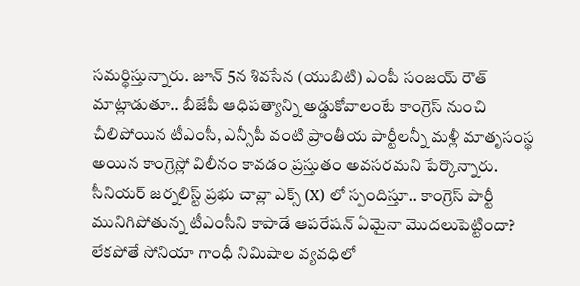సమర్థిస్తున్నారు. జూన్ 5న శివసేన (యుబిటి) ఎంపీ సంజయ్ రౌత్ మాట్లాడుతూ.. బీజేపీ ఆధిపత్యాన్ని అడ్డుకోవాలంటే కాంగ్రెస్ నుంచి చీలిపోయిన టీఎంసీ, ఎన్సీపీ వంటి ప్రాంతీయ పార్టీలన్నీ మళ్లీ మాతృసంస్థ అయిన కాంగ్రెస్లో విలీనం కావడం ప్రస్తుతం అవసరమని పేర్కొన్నారు. సీనియర్ జర్నలిస్ట్ ప్రభు చావ్లా ఎక్స్ (X) లో స్పందిస్తూ.. కాంగ్రెస్ పార్టీ మునిగిపోతున్న టీఎంసీని కాపాడే ఆపరేషన్ ఏమైనా మొదలుపెట్టిందా? లేకపోతే సోనియా గాంధీ నిమిషాల వ్యవధిలో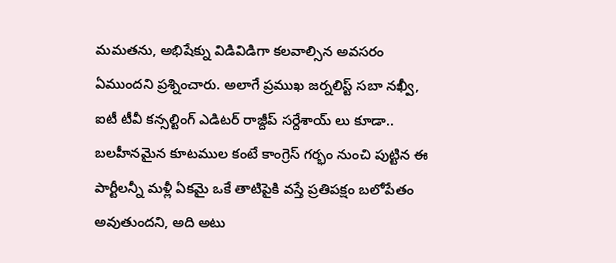మమతను, అభిషేక్ను విడివిడిగా కలవాల్సిన అవసరం ఏముందని ప్రశ్నించారు. అలాగే ప్రముఖ జర్నలిస్ట్ సబా నఖ్వీ, ఐటీ టీవీ కన్సల్టింగ్ ఎడిటర్ రాజ్దీప్ సర్దేశాయ్ లు కూడా.. బలహీనమైన కూటముల కంటే కాంగ్రెస్ గర్భం నుంచి పుట్టిన ఈ పార్టీలన్నీ మళ్లీ ఏకమై ఒకే తాటిపైకి వస్తే ప్రతిపక్షం బలోపేతం అవుతుందని, అది అటు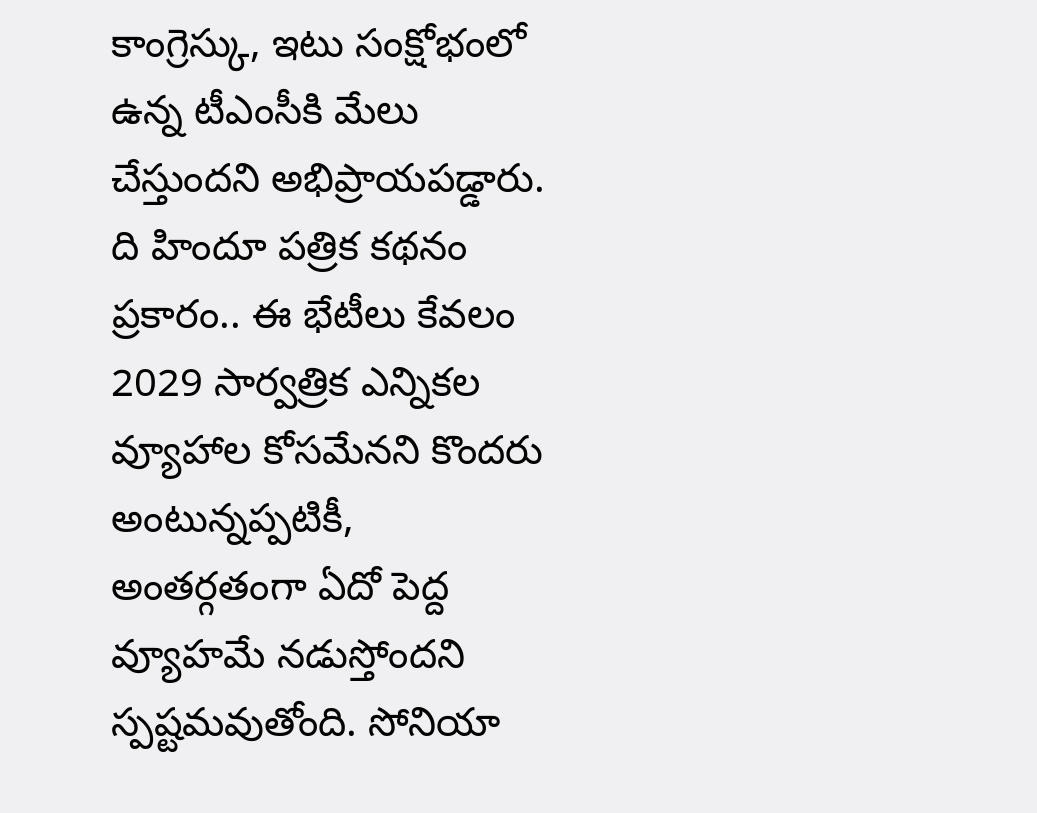కాంగ్రెస్కు, ఇటు సంక్షోభంలో ఉన్న టీఎంసీకి మేలు చేస్తుందని అభిప్రాయపడ్డారు.
ది హిందూ పత్రిక కథనం ప్రకారం.. ఈ భేటీలు కేవలం 2029 సార్వత్రిక ఎన్నికల వ్యూహాల కోసమేనని కొందరు అంటున్నప్పటికీ, అంతర్గతంగా ఏదో పెద్ద వ్యూహమే నడుస్తోందని స్పష్టమవుతోంది. సోనియా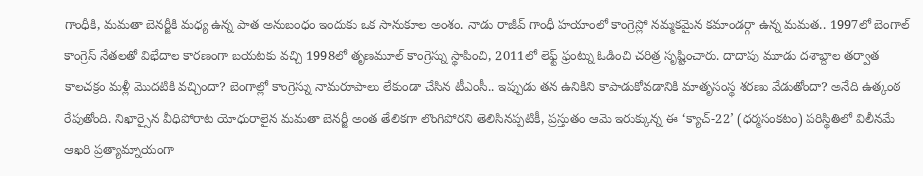గాంధీకి, మమతా బెనర్జీకి మధ్య ఉన్న పాత అనుబంధం ఇందుకు ఒక సానుకూల అంశం. నాడు రాజీవ్ గాంధీ హయాంలో కాంగ్రెస్లో నమ్మకమైన కమాండర్గా ఉన్న మమత.. 1997లో బెంగాల్ కాంగ్రెస్ నేతలతో విభేదాల కారణంగా బయటకు వచ్చి 1998లో తృణమూల్ కాంగ్రెస్ను స్థాపించి, 2011లో లెఫ్ట్ ఫ్రంట్ను ఓడించి చరిత్ర సృష్టించారు. దాదాపు మూడు దశాబ్దాల తర్వాత కాలచక్రం మళ్లీ మొదటికి వచ్చిందా? బెంగాల్లో కాంగ్రెస్ను నామరూపాలు లేకుండా చేసిన టీఎంసీ.. ఇప్పుడు తన ఉనికిని కాపాడుకోవడానికి మాతృసంస్థ శరణు వేడుతోందా? అనేది ఉత్కంఠ రేపుతోంది. నిఖార్సైన వీధిపోరాట యోధురాలైన మమతా బెనర్జీ అంత తేలికగా లొంగిపోరని తెలిసినప్పటికీ, ప్రస్తుతం ఆమె ఇరుక్కున్న ఈ ‘క్యాచ్-22’ (ధర్మసంకటం) పరిస్థితిలో విలీనమే ఆఖరి ప్రత్యామ్నాయంగా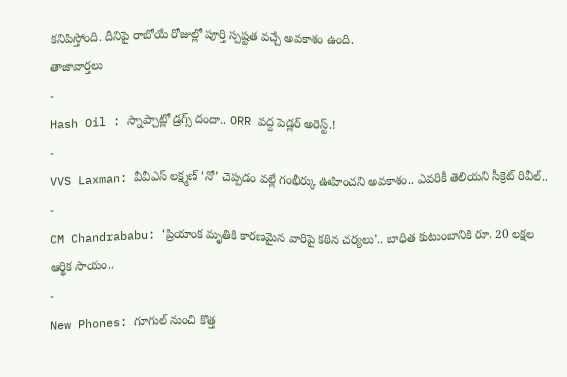కనిపిస్తోంది. దీనిపై రాబోయే రోజుల్లో పూర్తి స్పష్టత వచ్చే అవకాశం ఉంది.
తాజావార్తలు
-
Hash Oil : స్నాప్చాట్లో డ్రగ్స్ దందా.. ORR వద్ద పెడ్లర్ అరెస్ట్.!
-
VVS Laxman: వీవీఎస్ లక్ష్మణ్ ‘నో’ చెప్పడం వల్లే గంభీర్కు ఊహించని అవకాశం.. ఎవరికీ తెలియని సీక్రెట్ రివీల్..
-
CM Chandrababu: ‘ప్రియాంక మృతికి కారణమైన వారిపై కఠిన చర్యలు’.. బాధిత కుటుంబానికి రూ. 20 లక్షల ఆర్థిక సాయం..
-
New Phones: గూగుల్ నుంచి కొత్త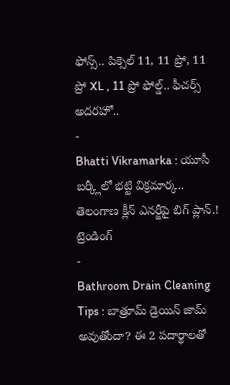ఫోన్స్.. పిక్సెల్ 11, 11 ప్రో, 11 ప్రో XL , 11 ప్రో ఫోల్డ్.. ఫీచర్స్ అదరహో..
-
Bhatti Vikramarka : యూసీ బర్క్లీలో భట్టి విక్రమార్క.. తెలంగాణ క్లీన్ ఎనర్జీపై బిగ్ ప్లాన్.!
ట్రెండింగ్
-
Bathroom Drain Cleaning Tips : బాత్రూమ్ డ్రెయిన్ జామ్ అవుతోందా? ఈ 2 పదార్థాలతో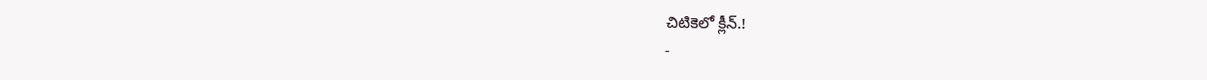చిటికెలో క్లీన్.!
-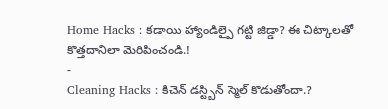Home Hacks : కడాయి హ్యాండిల్పై గట్టి జిడ్డా? ఈ చిట్కాలతో కొత్తదానిలా మెరిపించండి.!
-
Cleaning Hacks : కిచెన్ డస్ట్బిన్ స్మెల్ కొడుతోందా.?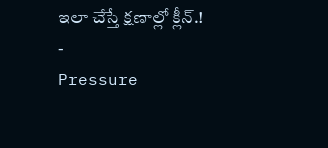ఇలా చేస్తే క్షణాల్లో క్లీన్.!
-
Pressure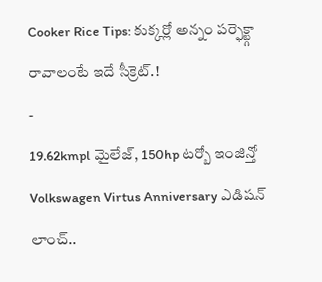Cooker Rice Tips: కుక్కర్లో అన్నం పర్ఫెక్ట్గా రావాలంటే ఇదే సీక్రెట్.!
-
19.62kmpl మైలేజ్, 150hp టర్బో ఇంజిన్తో Volkswagen Virtus Anniversary ఎడిషన్ లాంచ్..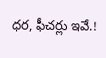ధర, ఫీచర్లు ఇవే.!